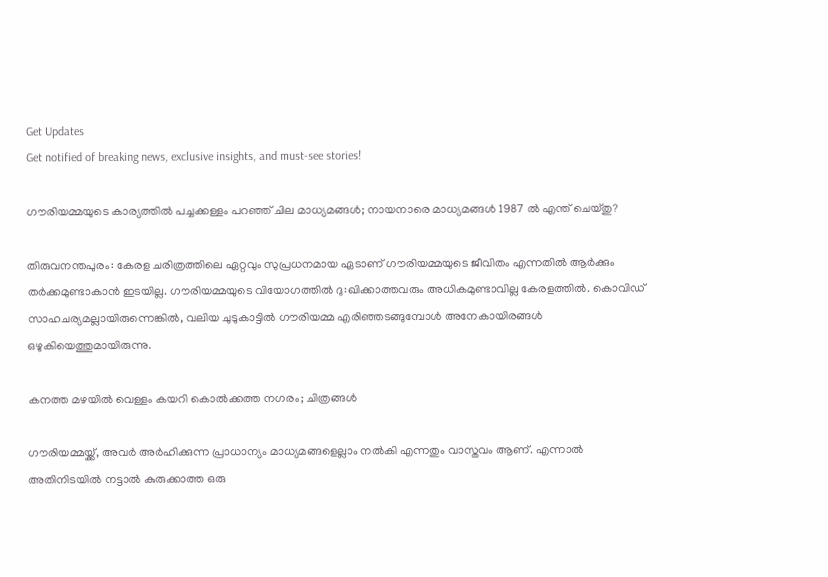Get Updates
Get notified of breaking news, exclusive insights, and must-see stories!

ഗൗരിയമ്മയുടെ കാര്യത്തില്‍ പച്ചക്കള്ളം പറഞ്ഞ് ചില മാധ്യമങ്ങള്‍; നായനാരെ മാധ്യമങ്ങള്‍ 1987 ല്‍ എന്ത് ചെയ്തു?

തിരുവനന്തപുരം: കേരള ചരിത്രത്തിലെ ഏറ്റവും സുപ്രധനമായ ഏടാണ് ഗൗരിയമ്മയുടെ ജീവിതം എന്നതില്‍ ആര്‍ക്കും തര്‍ക്കമുണ്ടാകാന്‍ ഇടയില്ല. ഗൗരിയമ്മയുടെ വിയോഗത്തില്‍ ദു:ഖിക്കാത്തവരും അധികമുണ്ടാവില്ല കേരളത്തില്‍. കൊവിഡ് സാഹചര്യമല്ലായിരുന്നെങ്കില്‍, വലിയ ചുടുകാട്ടില്‍ ഗൗരിയമ്മ എരിഞ്ഞടങ്ങുമ്പോള്‍ അനേകായിരങ്ങള്‍ ഒഴുകിയെത്തുമായിരുന്നു.

കനത്ത മഴയില്‍ വെള്ളം കയറി കൊല്‍ക്കത്ത നഗരം; ചിത്രങ്ങള്‍

ഗൗരിയമ്മയ്ക്ക്, അവര്‍ അര്‍ഹിക്കുന്ന പ്രാധാന്യം മാധ്യമങ്ങളെല്ലാം നല്‍കി എന്നതും വാസ്തവം ആണ്. എന്നാല്‍ അതിനിടയില്‍ നട്ടാല്‍ കുരുക്കാത്ത ഒരു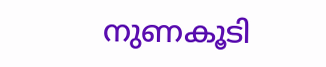നുണകൂടി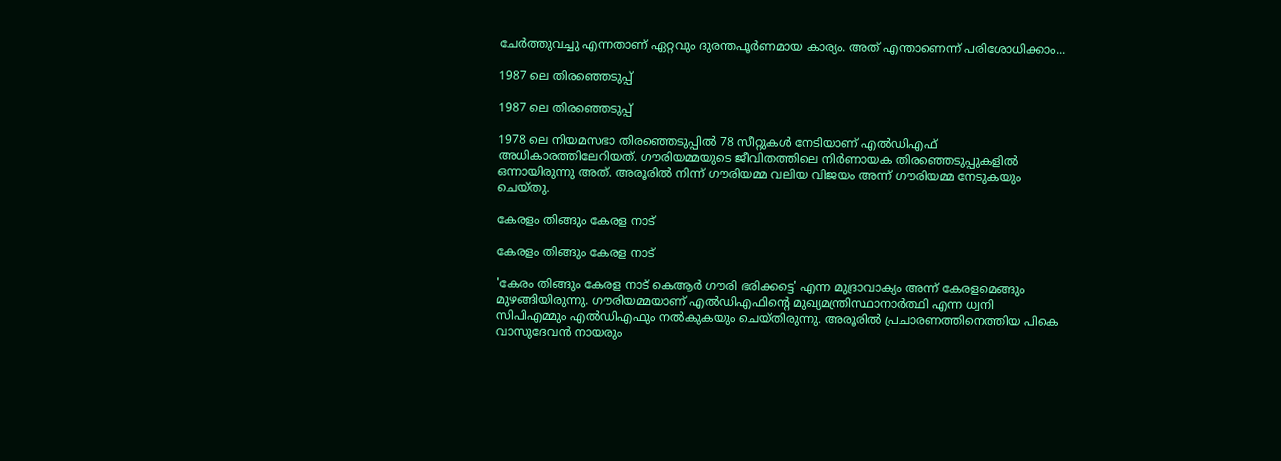ചേര്‍ത്തുവച്ചു എന്നതാണ് ഏറ്റവും ദുരന്തപൂര്‍ണമായ കാര്യം. അത് എന്താണെന്ന് പരിശോധിക്കാം...

1987 ലെ തിരഞ്ഞെടുപ്പ്

1987 ലെ തിരഞ്ഞെടുപ്പ്

1978 ലെ നിയമസഭാ തിരഞ്ഞെടുപ്പില്‍ 78 സീറ്റുകള്‍ നേടിയാണ് എല്‍ഡിഎഫ് അധികാരത്തിലേറിയത്. ഗൗരിയമ്മയുടെ ജീവിതത്തിലെ നിര്‍ണായക തിരഞ്ഞെടുപ്പുകളില്‍ ഒന്നായിരുന്നു അത്. അരൂരില്‍ നിന്ന് ഗൗരിയമ്മ വലിയ വിജയം അന്ന് ഗൗരിയമ്മ നേടുകയും ചെയ്തു.

കേരളം തിങ്ങും കേരള നാട്

കേരളം തിങ്ങും കേരള നാട്

'കേരം തിങ്ങും കേരള നാട് കെആര്‍ ഗൗരി ഭരിക്കട്ടെ' എന്ന മുദ്രാവാക്യം അന്ന് കേരളമെങ്ങും മുഴങ്ങിയിരുന്നു. ഗൗരിയമ്മയാണ് എല്‍ഡിഎഫിന്റെ മുഖ്യമന്ത്രിസ്ഥാനാര്‍ത്ഥി എന്ന ധ്വനി സിപിഎമ്മും എല്‍ഡിഎഫും നല്‍കുകയും ചെയ്തിരുന്നു. അരൂരില്‍ പ്രചാരണത്തിനെത്തിയ പികെ വാസുദേവന്‍ നായരും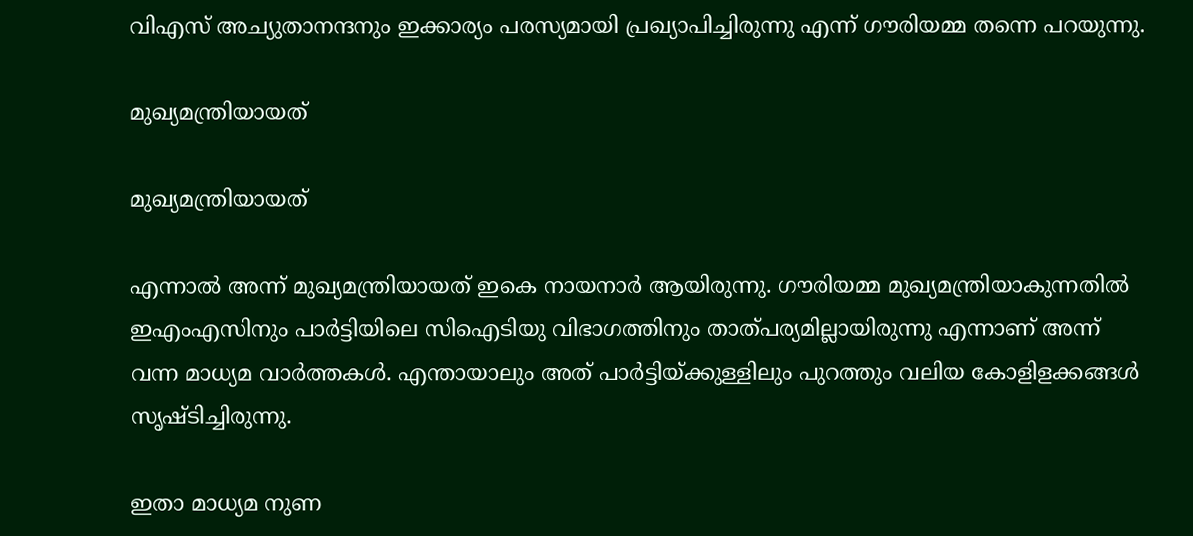വിഎസ് അച്യുതാനന്ദനും ഇക്കാര്യം പരസ്യമായി പ്രഖ്യാപിച്ചിരുന്നു എന്ന് ഗൗരിയമ്മ തന്നെ പറയുന്നു.

മുഖ്യമന്ത്രിയായത്

മുഖ്യമന്ത്രിയായത്

എന്നാല്‍ അന്ന് മുഖ്യമന്ത്രിയായത് ഇകെ നായനാര്‍ ആയിരുന്നു. ഗൗരിയമ്മ മുഖ്യമന്ത്രിയാകുന്നതില്‍ ഇഎംഎസിനും പാര്‍ട്ടിയിലെ സിഐടിയു വിഭാഗത്തിനും താത്പര്യമില്ലായിരുന്നു എന്നാണ് അന്ന് വന്ന മാധ്യമ വാര്‍ത്തകള്‍. എന്തായാലും അത് പാര്‍ട്ടിയ്ക്കുള്ളിലും പുറത്തും വലിയ കോളിളക്കങ്ങള്‍ സൃഷ്ടിച്ചിരുന്നു.

ഇതാ മാധ്യമ നുണ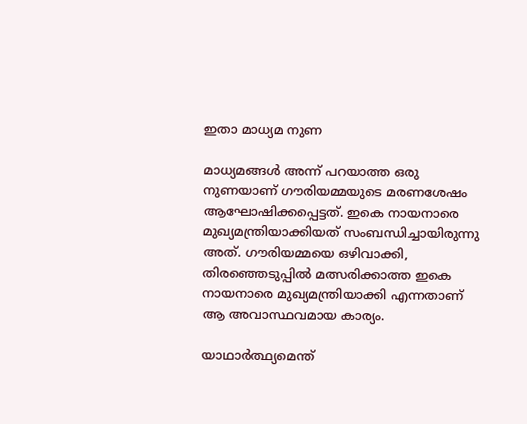ഇതാ മാധ്യമ നുണ

മാധ്യമങ്ങള്‍ അന്ന് പറയാത്ത ഒരു നുണയാണ് ഗൗരിയമ്മയുടെ മരണശേഷം ആഘോഷിക്കപ്പെട്ടത്. ഇകെ നായനാരെ മുഖ്യമന്ത്രിയാക്കിയത് സംബന്ധിച്ചായിരുന്നു അത്. ഗൗരിയമ്മയെ ഒഴിവാക്കി, തിരഞ്ഞെടുപ്പില്‍ മത്സരിക്കാത്ത ഇകെ നായനാരെ മുഖ്യമന്ത്രിയാക്കി എന്നതാണ് ആ അവാസ്ഥവമായ കാര്യം.

യാഥാര്‍ത്ഥ്യമെന്ത്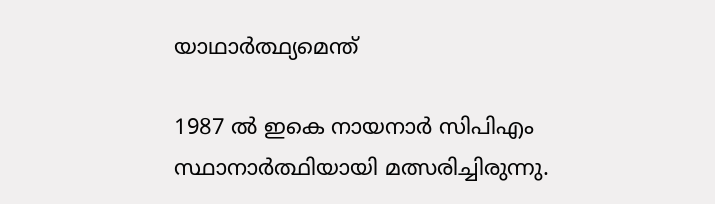യാഥാര്‍ത്ഥ്യമെന്ത്

1987 ല്‍ ഇകെ നായനാര്‍ സിപിഎം സ്ഥാനാര്‍ത്ഥിയായി മത്സരിച്ചിരുന്നു.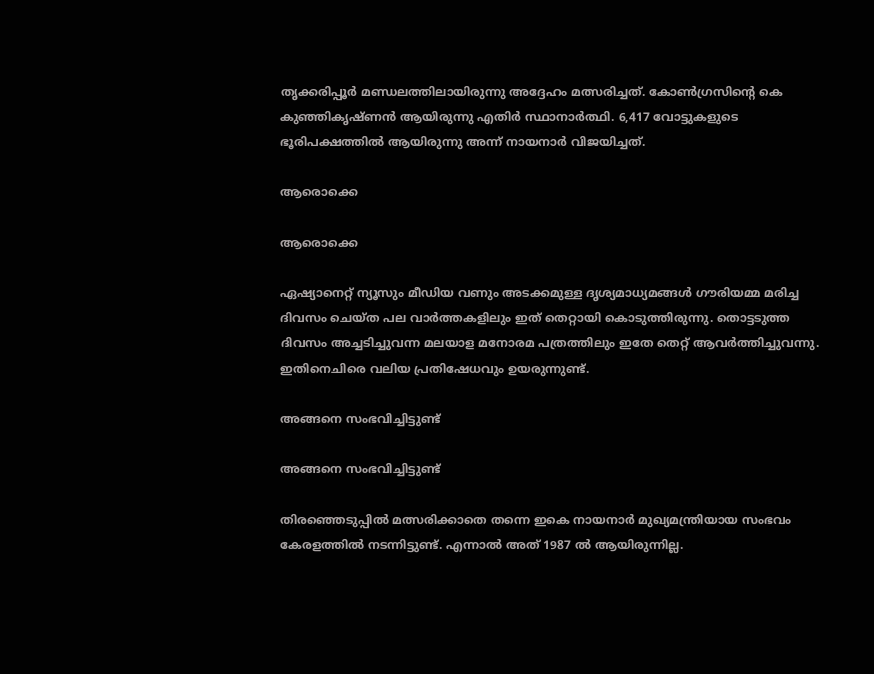തൃക്കരിപ്പൂര്‍ മണ്ഡലത്തിലായിരുന്നു അദ്ദേഹം മത്സരിച്ചത്. കോണ്‍ഗ്രസിന്റെ കെ കുഞ്ഞികൃഷ്ണന്‍ ആയിരുന്നു എതിര്‍ സ്ഥാനാര്‍ത്ഥി. 6,417 വോട്ടുകളുടെ ഭൂരിപക്ഷത്തില്‍ ആയിരുന്നു അന്ന് നായനാര്‍ വിജയിച്ചത്.

ആരൊക്കെ

ആരൊക്കെ

ഏഷ്യാനെറ്റ് ന്യൂസും മീഡിയ വണും അടക്കമുള്ള ദൃശ്യമാധ്യമങ്ങള്‍ ഗൗരിയമ്മ മരിച്ച ദിവസം ചെയ്ത പല വാര്‍ത്തകളിലും ഇത് തെറ്റായി കൊടുത്തിരുന്നു. തൊട്ടടുത്ത ദിവസം അച്ചടിച്ചുവന്ന മലയാള മനോരമ പത്രത്തിലും ഇതേ തെറ്റ് ആവര്‍ത്തിച്ചുവന്നു. ഇതിനെചിരെ വലിയ പ്രതിഷേധവും ഉയരുന്നുണ്ട്.

അങ്ങനെ സംഭവിച്ചിട്ടുണ്ട്

അങ്ങനെ സംഭവിച്ചിട്ടുണ്ട്

തിരഞ്ഞെടുപ്പില്‍ മത്സരിക്കാതെ തന്നെ ഇകെ നായനാര്‍ മുഖ്യമന്ത്രിയായ സംഭവം കേരളത്തില്‍ നടന്നിട്ടുണ്ട്. എന്നാല്‍ അത് 1987 ല്‍ ആയിരുന്നില്ല.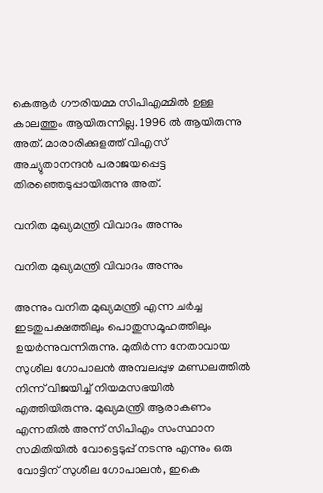കെആര്‍ ഗൗരിയമ്മ സിപിഎമ്മില്‍ ഉള്ള കാലത്തും ആയിരുന്നില്ല. 1996 ല്‍ ആയിരുന്നു അത്. മാരാരിക്കുളത്ത് വിഎസ് അച്യുതാനന്ദന്‍ പരാജയപ്പെട്ട തിരഞ്ഞെടുപ്പായിരുന്നു അത്.

വനിത മുഖ്യമന്ത്രി വിവാദം അന്നും

വനിത മുഖ്യമന്ത്രി വിവാദം അന്നും

അന്നും വനിത മുഖ്യമന്ത്രി എന്ന ചര്‍ച്ച ഇടതുപക്ഷത്തിലും പൊതുസമൂഹത്തിലും ഉയര്‍ന്നുവന്നിരുന്നു. മുതിര്‍ന്ന നേതാവായ സുശീല ഗോപാലന്‍ അമ്പലപ്പുഴ മണ്ഡലത്തില്‍ നിന്ന് വിജയിച്ച് നിയമസഭയില്‍ എത്തിയിരുന്നു. മുഖ്യമന്ത്രി ആരാകണം എന്നതില്‍ അന്ന് സിപിഎം സംസ്ഥാന സമിതിയില്‍ വോട്ടെടുപ്പ് നടന്നു എന്നും ഒരു വോട്ടിന് സുശീല ഗോപാലന്‍, ഇകെ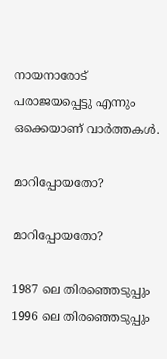നായനാരോട് പരാജയപ്പെട്ടു എന്നും ഒക്കെയാണ് വാര്‍ത്തകള്‍.

മാറിപ്പോയതോ?

മാറിപ്പോയതോ?

1987 ലെ തിരഞ്ഞെടുപ്പും 1996 ലെ തിരഞ്ഞെടുപ്പും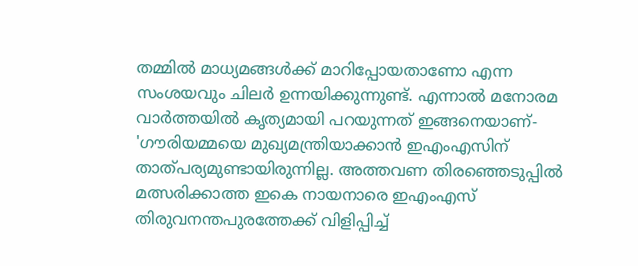തമ്മില്‍ മാധ്യമങ്ങള്‍ക്ക് മാറിപ്പോയതാണോ എന്ന സംശയവും ചിലര്‍ ഉന്നയിക്കുന്നുണ്ട്. എന്നാല്‍ മനോരമ വാര്‍ത്തയില്‍ കൃത്യമായി പറയുന്നത് ഇങ്ങനെയാണ്- 'ഗൗരിയമ്മയെ മുഖ്യമന്ത്രിയാക്കാന്‍ ഇഎംഎസിന് താത്പര്യമുണ്ടായിരുന്നില്ല. അത്തവണ തിരഞ്ഞെടുപ്പില്‍ മത്സരിക്കാത്ത ഇകെ നായനാരെ ഇഎംഎസ് തിരുവനന്തപുരത്തേക്ക് വിളിപ്പിച്ച്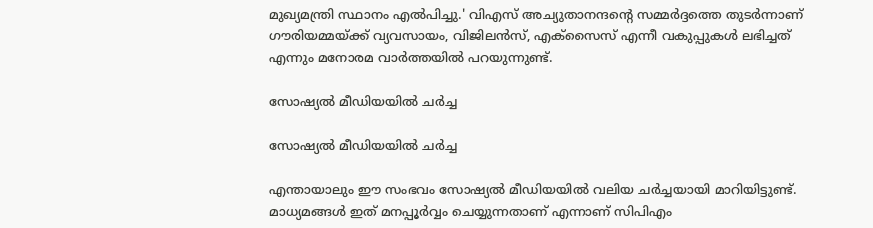മുഖ്യമന്ത്രി സ്ഥാനം എല്‍പിച്ചു.' വിഎസ് അച്യുതാനന്ദന്റെ സമ്മര്‍ദ്ദത്തെ തുടര്‍ന്നാണ് ഗൗരിയമ്മയ്ക്ക് വ്യവസായം, വിജിലന്‍സ്, എക്‌സൈസ് എന്നീ വകുപ്പുകള്‍ ലഭിച്ചത് എന്നും മനോരമ വാര്‍ത്തയില്‍ പറയുന്നുണ്ട്.

സോഷ്യല്‍ മീഡിയയില്‍ ചര്‍ച്ച

സോഷ്യല്‍ മീഡിയയില്‍ ചര്‍ച്ച

എന്തായാലും ഈ സംഭവം സോഷ്യല്‍ മീഡിയയില്‍ വലിയ ചര്‍ച്ചയായി മാറിയിട്ടുണ്ട്. മാധ്യമങ്ങള്‍ ഇത് മനപ്പൂര്‍വ്വം ചെയ്യുന്നതാണ് എന്നാണ് സിപിഎം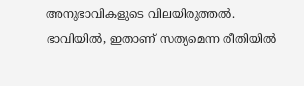അനുഭാവികളുടെ വിലയിരുത്തല്‍. ഭാവിയില്‍, ഇതാണ് സത്യമെന്ന രീതിയില്‍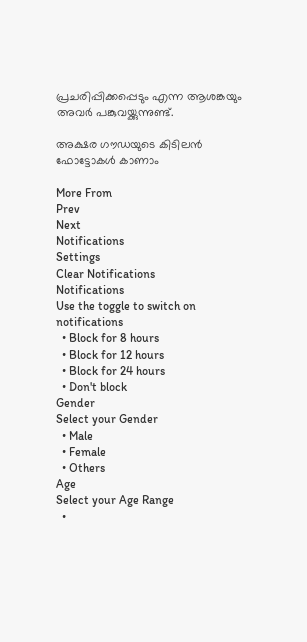പ്രചരിപ്പിക്കപ്പെടും എന്ന ആശങ്കയും അവര്‍ പങ്കുവയ്ക്കുന്നുണ്ട്.

അക്ഷര ഗൗഡയുടെ കിടിലന്‍ ഫോട്ടോകള്‍ കാണാം

More From
Prev
Next
Notifications
Settings
Clear Notifications
Notifications
Use the toggle to switch on notifications
  • Block for 8 hours
  • Block for 12 hours
  • Block for 24 hours
  • Don't block
Gender
Select your Gender
  • Male
  • Female
  • Others
Age
Select your Age Range
  •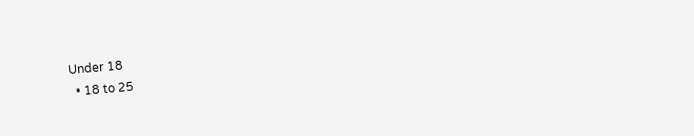Under 18
  • 18 to 25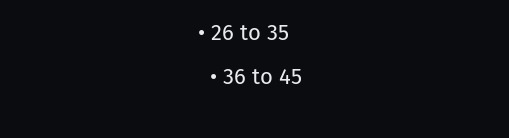• 26 to 35
  • 36 to 45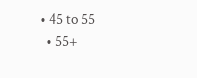• 45 to 55
  • 55+